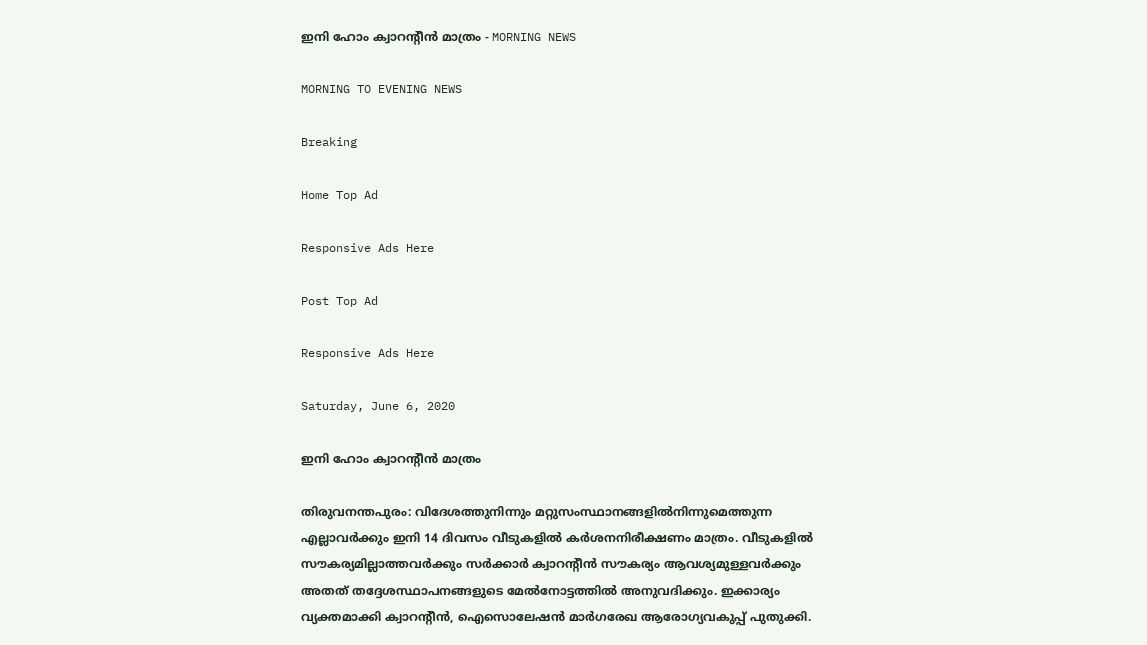ഇനി ഹോം ക്വാറന്റീൻ മാത്രം - MORNING NEWS

MORNING TO EVENING NEWS

Breaking

Home Top Ad

Responsive Ads Here

Post Top Ad

Responsive Ads Here

Saturday, June 6, 2020

ഇനി ഹോം ക്വാറന്റീൻ മാത്രം

തിരുവനന്തപുരം: വിദേശത്തുനിന്നും മറ്റുസംസ്ഥാനങ്ങളിൽനിന്നുമെത്തുന്ന എല്ലാവർക്കും ഇനി 14 ദിവസം വീടുകളിൽ കർശനനിരീക്ഷണം മാത്രം. വീടുകളിൽ സൗകര്യമില്ലാത്തവർക്കും സർക്കാർ ക്വാറന്റീൻ സൗകര്യം ആവശ്യമുള്ളവർക്കും അതത് തദ്ദേശസ്ഥാപനങ്ങളുടെ മേൽനോട്ടത്തിൽ അനുവദിക്കും. ഇക്കാര്യം വ്യക്തമാക്കി ക്വാറന്റീൻ, ഐസൊലേഷൻ മാർഗരേഖ ആരോഗ്യവകുപ്പ് പുതുക്കി.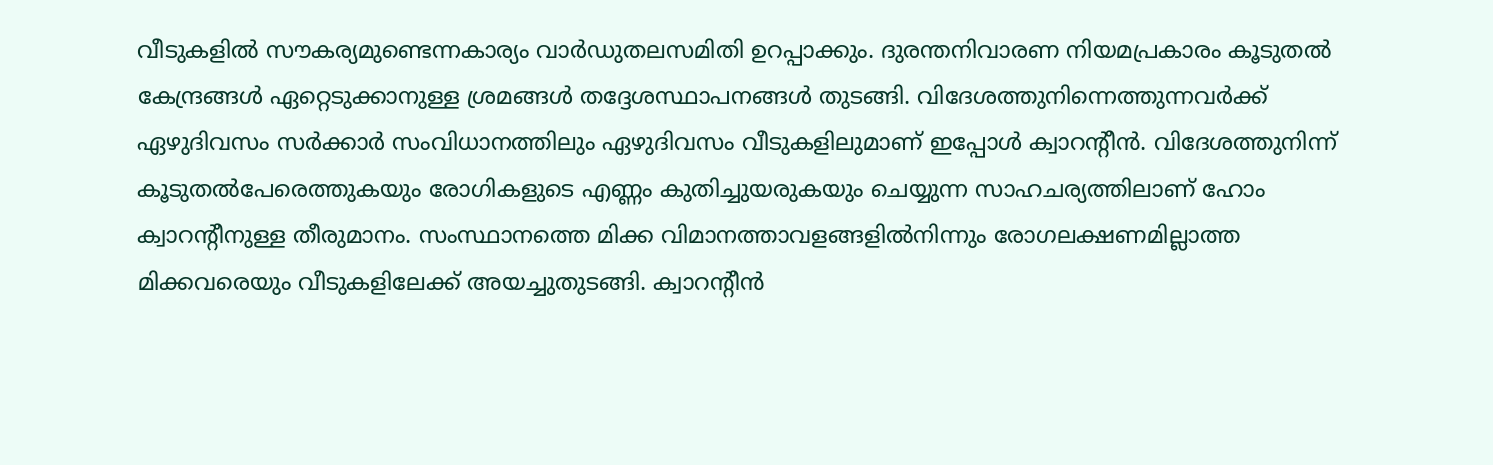വീടുകളിൽ സൗകര്യമുണ്ടെന്നകാര്യം വാർഡുതലസമിതി ഉറപ്പാക്കും. ദുരന്തനിവാരണ നിയമപ്രകാരം കൂടുതൽ കേന്ദ്രങ്ങൾ ഏറ്റെടുക്കാനുള്ള ശ്രമങ്ങൾ തദ്ദേശസ്ഥാപനങ്ങൾ തുടങ്ങി. വിദേശത്തുനിന്നെത്തുന്നവർക്ക് ഏഴുദിവസം സർക്കാർ സംവിധാനത്തിലും ഏഴുദിവസം വീടുകളിലുമാണ് ഇപ്പോൾ ക്വാറന്റീൻ. വിദേശത്തുനിന്ന് കൂടുതൽപേരെത്തുകയും രോഗികളുടെ എണ്ണം കുതിച്ചുയരുകയും ചെയ്യുന്ന സാഹചര്യത്തിലാണ് ഹോം ക്വാറന്റീനുള്ള തീരുമാനം. സംസ്ഥാനത്തെ മിക്ക വിമാനത്താവളങ്ങളിൽനിന്നും രോഗലക്ഷണമില്ലാത്ത മിക്കവരെയും വീടുകളിലേക്ക് അയച്ചുതുടങ്ങി. ക്വാറന്റീൻ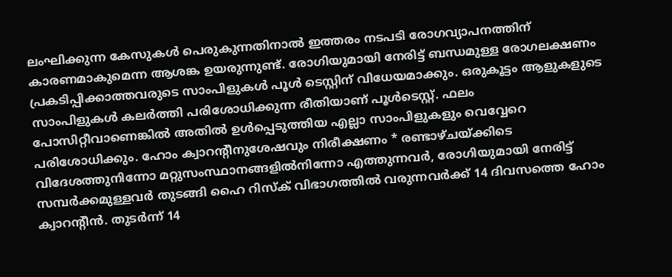ലംഘിക്കുന്ന കേസുകൾ പെരുകുന്നതിനാൽ ഇത്തരം നടപടി രോഗവ്യാപനത്തിന് കാരണമാകുമെന്ന ആശങ്ക ഉയരുന്നുണ്ട്. രോഗിയുമായി നേരിട്ട് ബന്ധമുള്ള രോഗലക്ഷണം പ്രകടിപ്പിക്കാത്തവരുടെ സാംപിളുകൾ പൂൾ ടെസ്റ്റിന് വിധേയമാക്കും. ഒരുകൂട്ടം ആളുകളുടെ സാംപിളുകൾ കലർത്തി പരിശോധിക്കുന്ന രീതിയാണ് പൂൾടെസ്റ്റ്. ഫലം പോസിറ്റീവാണെങ്കിൽ അതിൽ ഉൾപ്പെടുത്തിയ എല്ലാ സാംപിളുകളും വെവ്വേറെ പരിശോധിക്കും. ഹോം ക്വാറന്റീനുശേഷവും നിരീക്ഷണം * രണ്ടാഴ്ചയ്ക്കിടെ വിദേശത്തുനിന്നോ മറ്റുസംസ്ഥാനങ്ങളിൽനിന്നോ എത്തുന്നവർ, രോഗിയുമായി നേരിട്ട് സമ്പർക്കമുള്ളവർ തുടങ്ങി ഹൈ റിസ്ക് വിഭാഗത്തിൽ വരുന്നവർക്ക് 14 ദിവസത്തെ ഹോം ക്വാറന്റീൻ. തുടർന്ന് 14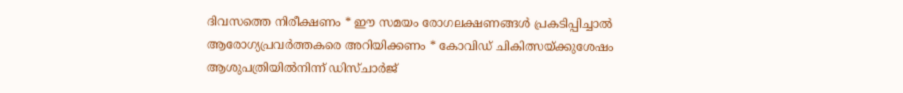ദിവസത്തെ നിരീക്ഷണം * ഈ സമയം രോഗലക്ഷണങ്ങൾ പ്രകടിപ്പിച്ചാൽ ആരോഗ്യപ്രവർത്തകരെ അറിയിക്കണം * കോവിഡ് ചികിത്സയ്ക്കുശേഷം ആശുപത്രിയിൽനിന്ന് ഡിസ്ചാർജ്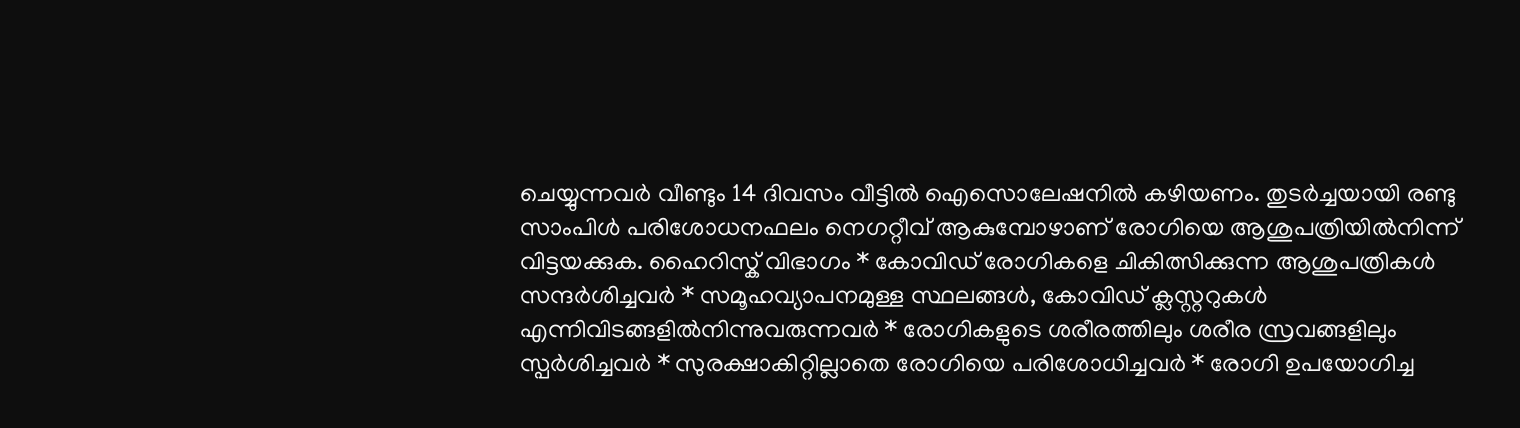ചെയ്യുന്നവർ വീണ്ടും 14 ദിവസം വീട്ടിൽ ഐസൊലേഷനിൽ കഴിയണം. തുടർച്ചയായി രണ്ടു സാംപിൾ പരിശോധനഫലം നെഗറ്റീവ് ആകുമ്പോഴാണ് രോഗിയെ ആശുപത്രിയിൽനിന്ന് വിട്ടയക്കുക. ഹൈറിസ്ക് വിഭാഗം * കോവിഡ് രോഗികളെ ചികിത്സിക്കുന്ന ആശുപത്രികൾ സന്ദർശിച്ചവർ * സമൂഹവ്യാപനമുള്ള സ്ഥലങ്ങൾ, കോവിഡ് ക്ലസ്റ്ററുകൾ എന്നിവിടങ്ങളിൽനിന്നുവരുന്നവർ * രോഗികളുടെ ശരീരത്തിലും ശരീര സ്രവങ്ങളിലും സ്പർശിച്ചവർ * സുരക്ഷാകിറ്റില്ലാതെ രോഗിയെ പരിശോധിച്ചവർ * രോഗി ഉപയോഗിച്ച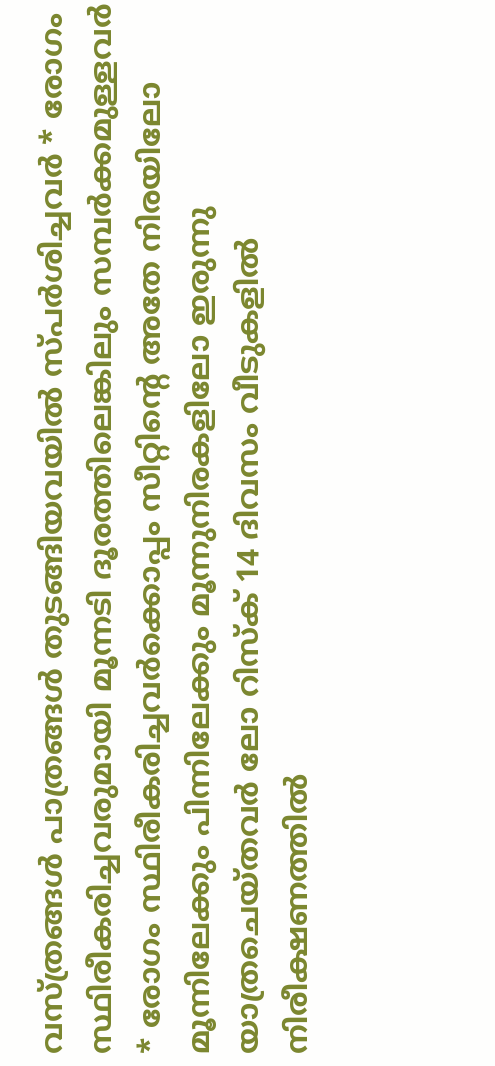വസ്ത്രങ്ങൾ പാത്രങ്ങൾ തുടങ്ങിയവയിൽ സ്പർശിച്ചവർ * രോഗം സ്ഥിരീകരിച്ചവരുമായി മൂന്നടി ദൂരത്തിലെങ്കിലും സമ്പർക്കമുള്ളവർ * രോഗം സ്ഥിരീകരിച്ചവർക്കൊപ്പം സീറ്റിന്റെ അതേ നിരയിലോ മൂന്നിലേക്കും പിന്നിലേക്കും മൂന്നുനിരകളിലോ ഇരുന്നു യാത്രചെയ്തവർ ലോ റിസ്ക് 14 ദിവസം വീടുകളിൽ നിരീക്ഷണത്തിൽ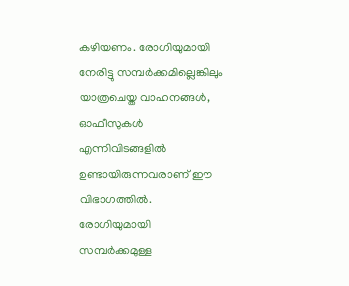കഴിയണം. രോഗിയുമായി നേരിട്ടു സമ്പർക്കമില്ലെങ്കിലും യാത്രചെയ്ത വാഹനങ്ങൾ, ഓഫീസുകൾ എന്നിവിടങ്ങളിൽ ഉണ്ടായിരുന്നവരാണ് ഈ വിഭാഗത്തിൽ. രോഗിയുമായി സമ്പർക്കമുള്ള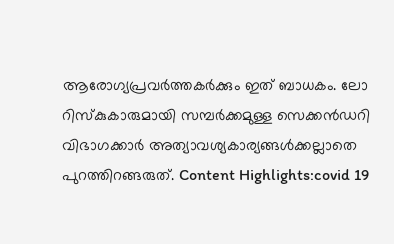ആരോഗ്യപ്രവർത്തകർക്കും ഇത് ബാധകം. ലോ റിസ്കുകാരുമായി സമ്പർക്കമുള്ള സെക്കൻഡറി വിഭാഗക്കാർ അത്യാവശ്യകാര്യങ്ങൾക്കല്ലാതെ പുറത്തിറങ്ങരുത്. Content Highlights:covid 19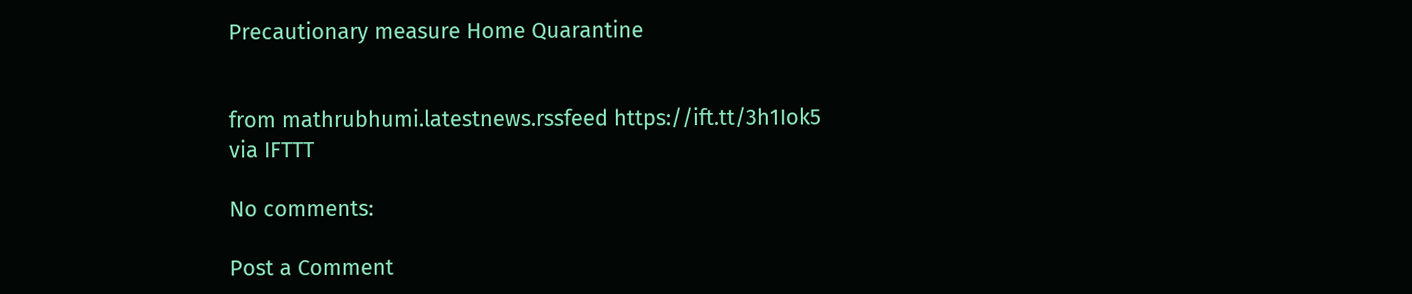Precautionary measure Home Quarantine


from mathrubhumi.latestnews.rssfeed https://ift.tt/3h1Iok5
via IFTTT

No comments:

Post a Comment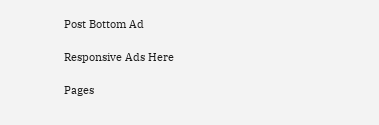Post Bottom Ad

Responsive Ads Here

Pages